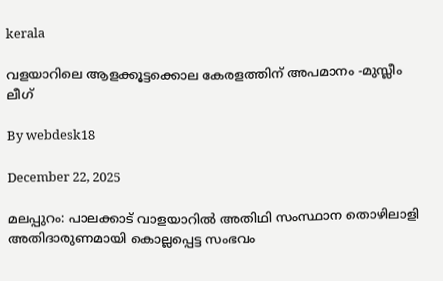kerala

വളയാറിലെ ആളക്കൂട്ടക്കൊല കേരളത്തിന് അപമാനം -മുസ്ലീം ലീഗ്

By webdesk18

December 22, 2025

മലപ്പുറം: പാലക്കാട് വാളയാറില്‍ അതിഥി സംസ്ഥാന തൊഴിലാളി അതിദാരുണമായി കൊല്ലപ്പെട്ട സംഭവം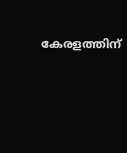കേരളത്തിന്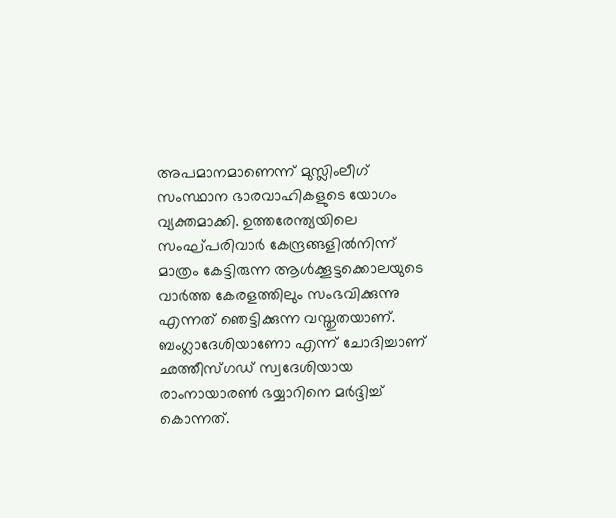അപമാനമാണെന്ന് മുസ്ലിംലീഗ് സംസ്ഥാന ഭാരവാഹികളുടെ യോഗം വ്യക്തമാക്കി. ഉത്തരേന്ത്യയിലെ സംഘ്പരിവാര്‍ കേന്ദ്രങ്ങളില്‍നിന്ന് മാത്രം കേട്ടിരുന്ന ആള്‍ക്കൂട്ടക്കൊലയുടെ വാര്‍ത്ത കേരളത്തിലും സംഭവിക്കുന്നു എന്നത് ഞെട്ടിക്കുന്ന വസ്തുതയാണ്. ബംഗ്ലാദേശിയാണോ എന്ന് ചോദിച്ചാണ് ഛത്തീസ്ഗഡ് സ്വദേശിയായ രാംനായാരണ്‍ ഭയ്യാറിനെ മര്‍ദ്ദിച്ച് കൊന്നത്.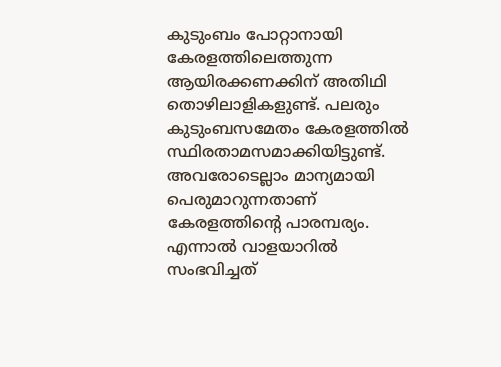കുടുംബം പോറ്റാനായി കേരളത്തിലെത്തുന്ന ആയിരക്കണക്കിന് അതിഥി തൊഴിലാളികളുണ്ട്. പലരും കുടുംബസമേതം കേരളത്തില്‍ സ്ഥിരതാമസമാക്കിയിട്ടുണ്ട്. അവരോടെല്ലാം മാന്യമായി പെരുമാറുന്നതാണ് കേരളത്തിന്റെ പാരമ്പര്യം. എന്നാല്‍ വാളയാറില്‍ സംഭവിച്ചത്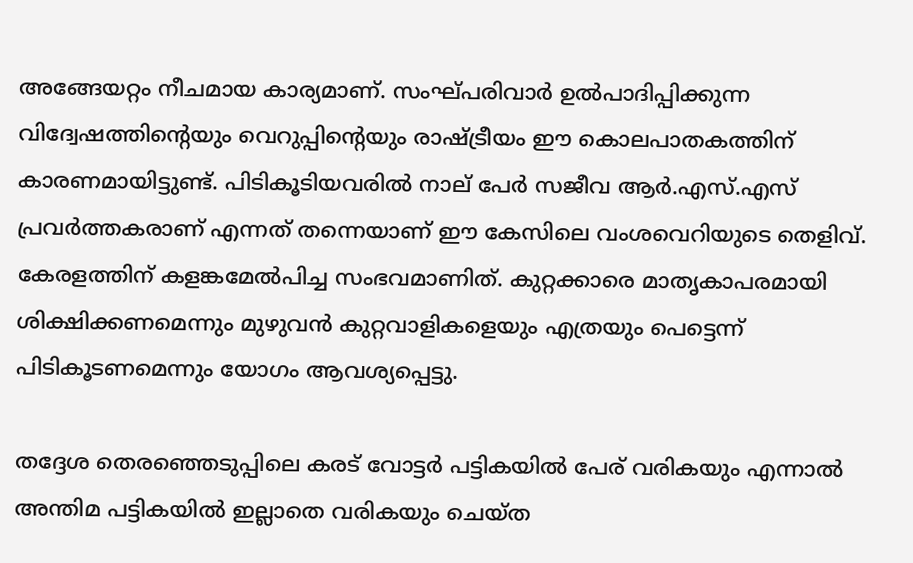അങ്ങേയറ്റം നീചമായ കാര്യമാണ്. സംഘ്പരിവാര്‍ ഉല്‍പാദിപ്പിക്കുന്ന വിദ്വേഷത്തിന്റെയും വെറുപ്പിന്റെയും രാഷ്ട്രീയം ഈ കൊലപാതകത്തിന് കാരണമായിട്ടുണ്ട്. പിടികൂടിയവരില്‍ നാല് പേര്‍ സജീവ ആര്‍.എസ്.എസ് പ്രവര്‍ത്തകരാണ് എന്നത് തന്നെയാണ് ഈ കേസിലെ വംശവെറിയുടെ തെളിവ്. കേരളത്തിന് കളങ്കമേല്‍പിച്ച സംഭവമാണിത്. കുറ്റക്കാരെ മാതൃകാപരമായി ശിക്ഷിക്കണമെന്നും മുഴുവന്‍ കുറ്റവാളികളെയും എത്രയും പെട്ടെന്ന് പിടികൂടണമെന്നും യോഗം ആവശ്യപ്പെട്ടു.

തദ്ദേശ തെരഞ്ഞെടുപ്പിലെ കരട് വോട്ടര്‍ പട്ടികയില്‍ പേര് വരികയും എന്നാല്‍ അന്തിമ പട്ടികയില്‍ ഇല്ലാതെ വരികയും ചെയ്ത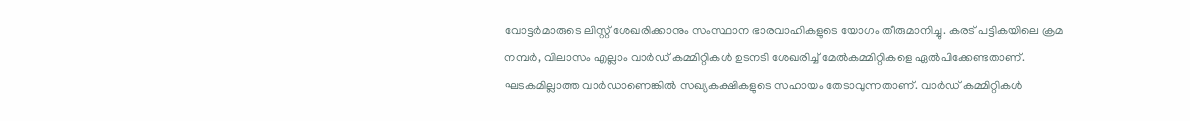വോട്ടര്‍മാരുടെ ലിസ്റ്റ് ശേഖരിക്കാനും സംസ്ഥാന ഭാരവാഹികളുടെ യോഗം തീരുമാനിച്ചു. കരട് പട്ടികയിലെ ക്രമ നമ്പര്‍, വിലാസം എല്ലാം വാര്‍ഡ് കമ്മിറ്റികള്‍ ഉടനടി ശേഖരിച്ച് മേല്‍കമ്മിറ്റികളെ ഏല്‍പിക്കേണ്ടതാണ്. ഘടകമില്ലാത്ത വാര്‍ഡാണെങ്കില്‍ സഖ്യകക്ഷികളുടെ സഹായം തേടാവുന്നതാണ്. വാര്‍ഡ് കമ്മിറ്റികള്‍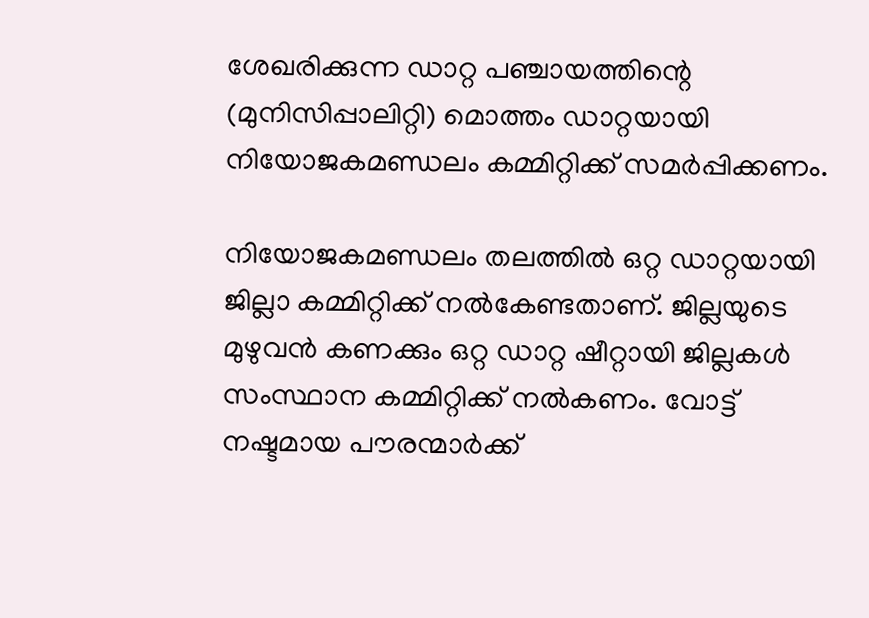ശേഖരിക്കുന്ന ഡാറ്റ പഞ്ചായത്തിന്റെ (മുനിസിപ്പാലിറ്റി) മൊത്തം ഡാറ്റയായി നിയോജകമണ്ഡലം കമ്മിറ്റിക്ക് സമര്‍പ്പിക്കണം.

നിയോജകമണ്ഡലം തലത്തില്‍ ഒറ്റ ഡാറ്റയായി ജില്ലാ കമ്മിറ്റിക്ക് നല്‍കേണ്ടതാണ്. ജില്ലയുടെ മുഴുവന്‍ കണക്കും ഒറ്റ ഡാറ്റ ഷീറ്റായി ജില്ലകള്‍ സംസ്ഥാന കമ്മിറ്റിക്ക് നല്‍കണം. വോട്ട് നഷ്ടമായ പൗരന്മാര്‍ക്ക്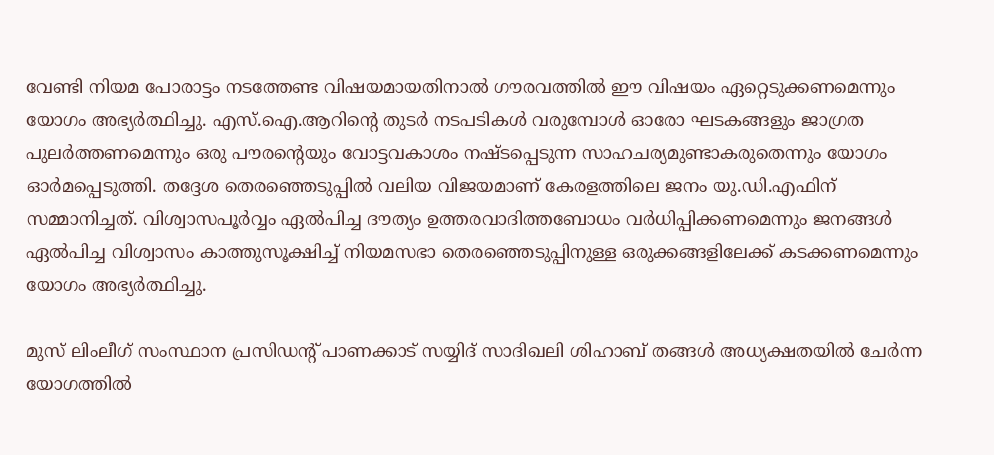വേണ്ടി നിയമ പോരാട്ടം നടത്തേണ്ട വിഷയമായതിനാല്‍ ഗൗരവത്തില്‍ ഈ വിഷയം ഏറ്റെടുക്കണമെന്നും യോഗം അഭ്യര്‍ത്ഥിച്ചു. എസ്.ഐ.ആറിന്റെ തുടര്‍ നടപടികള്‍ വരുമ്പോള്‍ ഓരോ ഘടകങ്ങളും ജാഗ്രത പുലര്‍ത്തണമെന്നും ഒരു പൗരന്റെയും വോട്ടവകാശം നഷ്ടപ്പെടുന്ന സാഹചര്യമുണ്ടാകരുതെന്നും യോഗം ഓര്‍മപ്പെടുത്തി. തദ്ദേശ തെരഞ്ഞെടുപ്പില്‍ വലിയ വിജയമാണ് കേരളത്തിലെ ജനം യു.ഡി.എഫിന് സമ്മാനിച്ചത്. വിശ്വാസപൂര്‍വ്വം ഏല്‍പിച്ച ദൗത്യം ഉത്തരവാദിത്തബോധം വര്‍ധിപ്പിക്കണമെന്നും ജനങ്ങള്‍ ഏല്‍പിച്ച വിശ്വാസം കാത്തുസൂക്ഷിച്ച് നിയമസഭാ തെരഞ്ഞെടുപ്പിനുള്ള ഒരുക്കങ്ങളിലേക്ക് കടക്കണമെന്നും യോഗം അഭ്യര്‍ത്ഥിച്ചു.

മുസ് ലിംലീഗ് സംസ്ഥാന പ്രസിഡന്റ് പാണക്കാട് സയ്യിദ് സാദിഖലി ശിഹാബ് തങ്ങള്‍ അധ്യക്ഷതയില്‍ ചേര്‍ന്ന യോഗത്തില്‍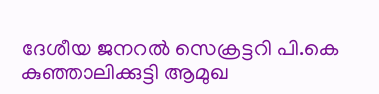ദേശീയ ജനറല്‍ സെക്രട്ടറി പി.കെ കുഞ്ഞാലിക്കുട്ടി ആമുഖ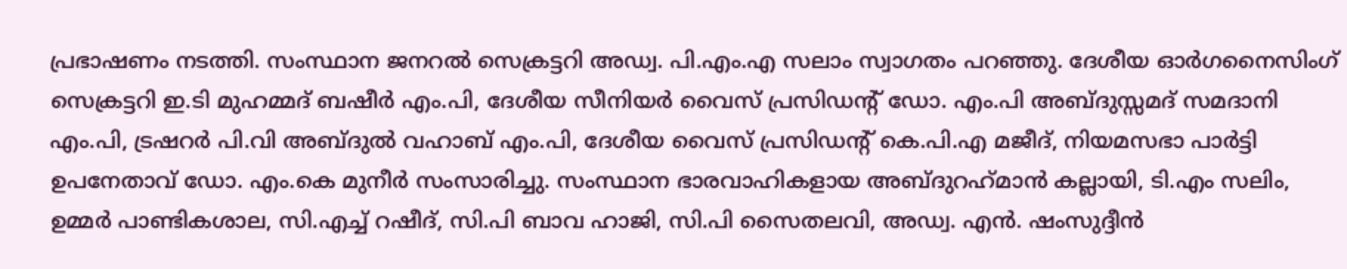പ്രഭാഷണം നടത്തി. സംസ്ഥാന ജനറല്‍ സെക്രട്ടറി അഡ്വ. പി.എം.എ സലാം സ്വാഗതം പറഞ്ഞു. ദേശീയ ഓര്‍ഗനൈസിംഗ് സെക്രട്ടറി ഇ.ടി മുഹമ്മദ് ബഷീര്‍ എം.പി, ദേശീയ സീനിയര്‍ വൈസ് പ്രസിഡന്റ് ഡോ. എം.പി അബ്ദുസ്സമദ് സമദാനി എം.പി, ട്രഷറര്‍ പി.വി അബ്ദുല്‍ വഹാബ് എം.പി, ദേശീയ വൈസ് പ്രസിഡന്റ് കെ.പി.എ മജീദ്, നിയമസഭാ പാര്‍ട്ടി ഉപനേതാവ് ഡോ. എം.കെ മുനീര്‍ സംസാരിച്ചു. സംസ്ഥാന ഭാരവാഹികളായ അബ്ദുറഹ്‌മാന്‍ കല്ലായി, ടി.എം സലിം, ഉമ്മര്‍ പാണ്ടികശാല, സി.എച്ച് റഷീദ്, സി.പി ബാവ ഹാജി, സി.പി സൈതലവി, അഡ്വ. എന്‍. ഷംസുദ്ദീന്‍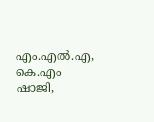എം.എല്‍.എ, കെ.എം ഷാജി,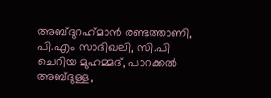അബ്ദുറഹ്‌മാന്‍ രണ്ടത്താണി, പി.എം സാദിഖലി, സി.പി ചെറിയ മുഹമ്മദ്, പാറക്കല്‍ അബ്ദുള്ള,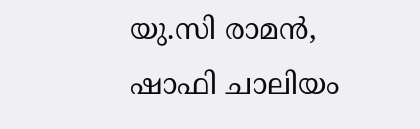യു.സി രാമന്‍, ഷാഫി ചാലിയം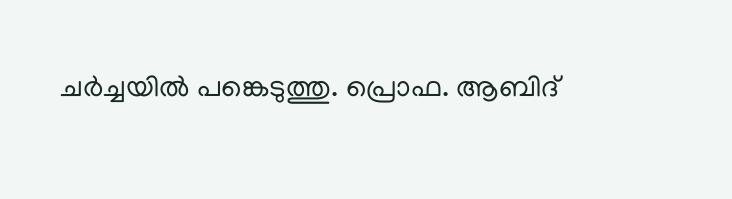ചര്‍ച്ചയില്‍ പങ്കെടുത്തു. പ്രൊഫ. ആബിദ്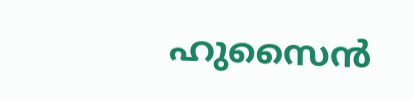ഹുസൈന്‍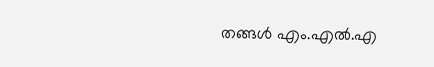തങ്ങള്‍ എം.എല്‍.എ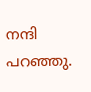നന്ദി പറഞ്ഞു.